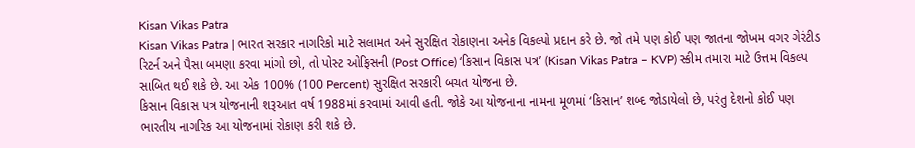Kisan Vikas Patra
Kisan Vikas Patra | ભારત સરકાર નાગરિકો માટે સલામત અને સુરક્ષિત રોકાણના અનેક વિકલ્પો પ્રદાન કરે છે. જો તમે પણ કોઈ પણ જાતના જોખમ વગર ગેરંટીડ રિટર્ન અને પૈસા બમણા કરવા માંગો છો, તો પોસ્ટ ઓફિસની (Post Office) ‘કિસાન વિકાસ પત્ર’ (Kisan Vikas Patra – KVP) સ્કીમ તમારા માટે ઉત્તમ વિકલ્પ સાબિત થઈ શકે છે. આ એક 100% (100 Percent) સુરક્ષિત સરકારી બચત યોજના છે.
કિસાન વિકાસ પત્ર યોજનાની શરૂઆત વર્ષ 1988માં કરવામાં આવી હતી. જોકે આ યોજનાના નામના મૂળમાં ‘કિસાન’ શબ્દ જોડાયેલો છે, પરંતુ દેશનો કોઈ પણ ભારતીય નાગરિક આ યોજનામાં રોકાણ કરી શકે છે.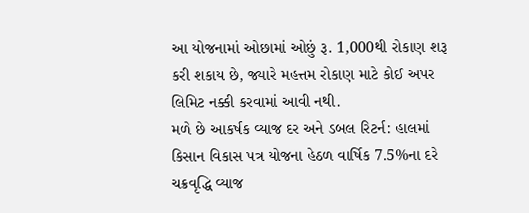આ યોજનામાં ઓછામાં ઓછું રૂ. 1,000થી રોકાણ શરૂ કરી શકાય છે, જ્યારે મહત્તમ રોકાણ માટે કોઈ અપર લિમિટ નક્કી કરવામાં આવી નથી.
મળે છે આકર્ષક વ્યાજ દર અને ડબલ રિટર્ન: હાલમાં કિસાન વિકાસ પત્ર યોજના હેઠળ વાર્ષિક 7.5%ના દરે ચક્રવૃદ્ધિ વ્યાજ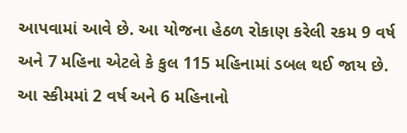આપવામાં આવે છે. આ યોજના હેઠળ રોકાણ કરેલી રકમ 9 વર્ષ અને 7 મહિના એટલે કે કુલ 115 મહિનામાં ડબલ થઈ જાય છે.
આ સ્કીમમાં 2 વર્ષ અને 6 મહિનાનો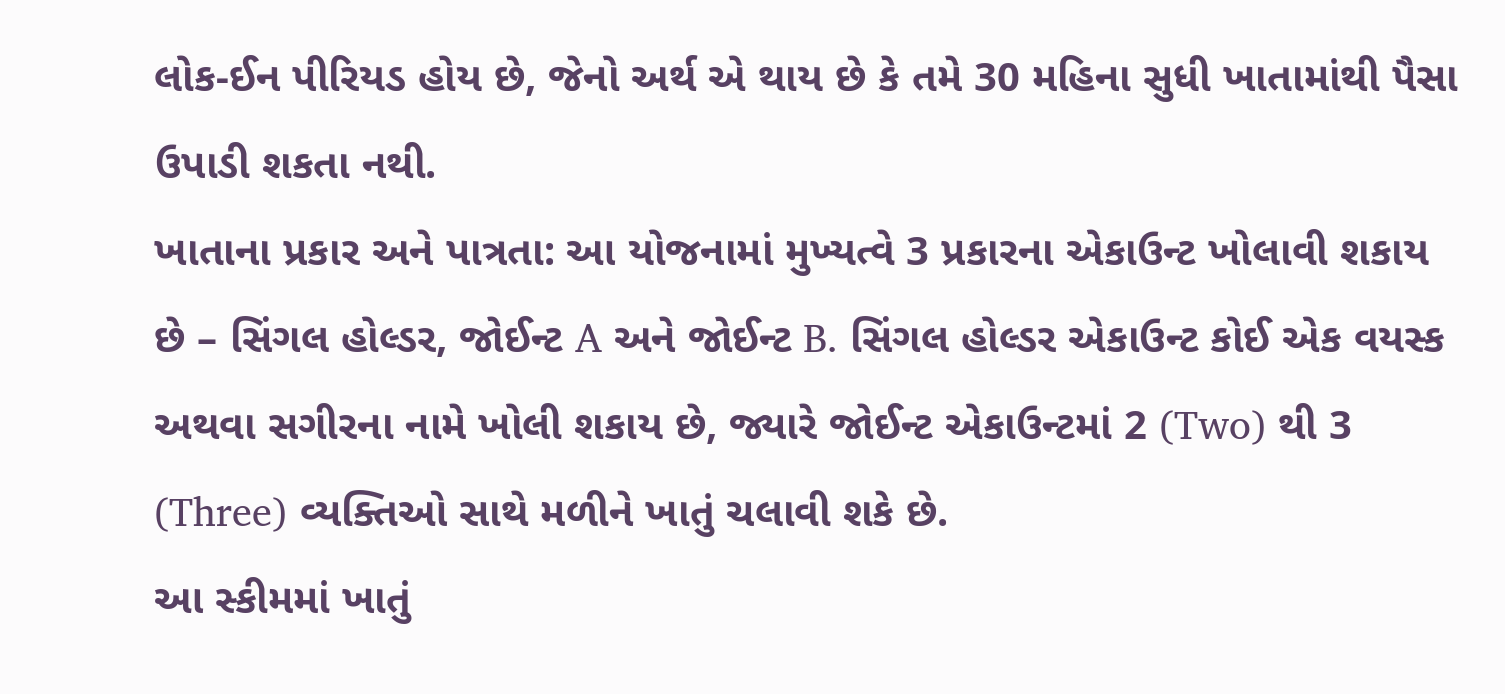લોક-ઈન પીરિયડ હોય છે, જેનો અર્થ એ થાય છે કે તમે 30 મહિના સુધી ખાતામાંથી પૈસા ઉપાડી શકતા નથી.
ખાતાના પ્રકાર અને પાત્રતા: આ યોજનામાં મુખ્યત્વે 3 પ્રકારના એકાઉન્ટ ખોલાવી શકાય છે – સિંગલ હોલ્ડર, જોઈન્ટ A અને જોઈન્ટ B. સિંગલ હોલ્ડર એકાઉન્ટ કોઈ એક વયસ્ક અથવા સગીરના નામે ખોલી શકાય છે, જ્યારે જોઈન્ટ એકાઉન્ટમાં 2 (Two) થી 3 (Three) વ્યક્તિઓ સાથે મળીને ખાતું ચલાવી શકે છે.
આ સ્કીમમાં ખાતું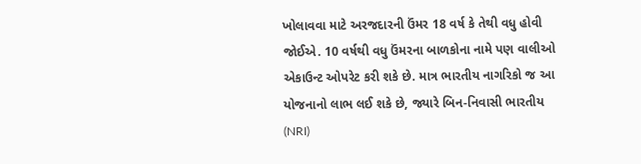ખોલાવવા માટે અરજદારની ઉંમર 18 વર્ષ કે તેથી વધુ હોવી જોઈએ. 10 વર્ષથી વધુ ઉંમરના બાળકોના નામે પણ વાલીઓ એકાઉન્ટ ઓપરેટ કરી શકે છે. માત્ર ભારતીય નાગરિકો જ આ યોજનાનો લાભ લઈ શકે છે, જ્યારે બિન-નિવાસી ભારતીય (NRI)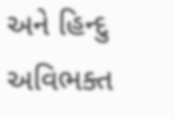અને હિન્દુ અવિભક્ત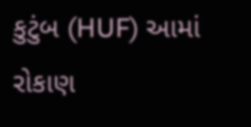કુટુંબ (HUF) આમાં રોકાણ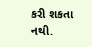કરી શકતા નથી.